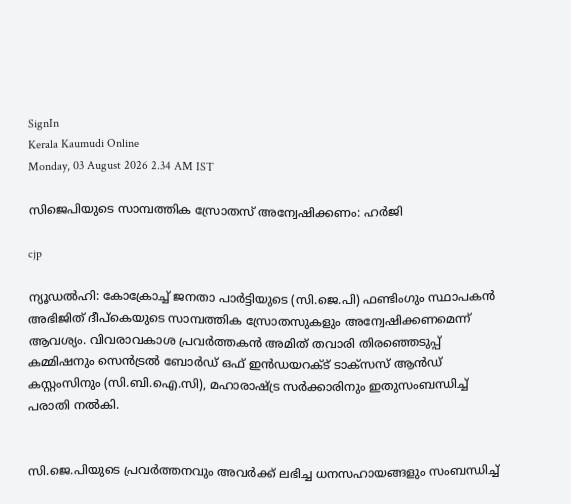SignIn
Kerala Kaumudi Online
Monday, 03 August 2026 2.34 AM IST

സിജെപിയുടെ സാമ്പത്തിക സ്രോതസ് അന്വേഷിക്കണം: ഹർജി

cjp

ന്യൂഡൽഹി: കോക്രോച്ച് ജനതാ പാർട്ടിയുടെ (സി.ജെ.പി) ഫണ്ടിംഗും സ്ഥാപകൻ അഭിജിത് ദീപ്‌കെയുടെ സാമ്പത്തിക സ്രോതസുകളും അന്വേഷിക്കണമെന്ന് ആവശ്യം. വിവരാവകാശ പ്രവർത്തകൻ അമിത് തവാരി തിരഞ്ഞെടുപ്പ് കമ്മിഷനും സെൻട്രൽ ബോർഡ് ഒഫ് ഇൻഡയറക്ട് ടാക്സസ് ആൻഡ് കസ്റ്റംസിനും (സി.ബി.ഐ.സി), മഹാരാഷ്ട്ര സർക്കാരിനും ഇതുസംബന്ധിച്ച് പരാതി നൽകി.


സി.ജെ.പിയുടെ പ്രവർത്തനവും അവർക്ക് ലഭിച്ച ധനസഹായങ്ങളും സംബന്ധിച്ച്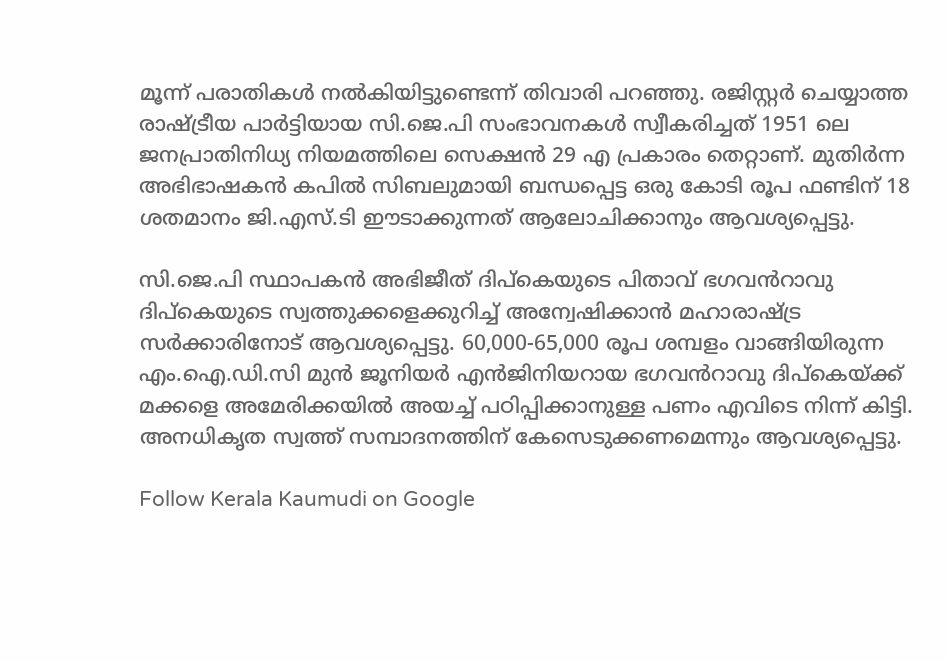മൂന്ന് പരാതികൾ നൽകിയിട്ടുണ്ടെന്ന് തിവാരി പറഞ്ഞു. രജിസ്റ്റർ ചെയ്യാത്ത രാഷ്ട്രീയ പാർട്ടിയായ സി.ജെ.പി സംഭാവനകൾ സ്വീകരിച്ചത് 1951 ലെ ജനപ്രാതിനിധ്യ നിയമത്തിലെ സെക്ഷൻ 29 എ പ്രകാരം തെറ്റാണ്. മുതിർന്ന അഭിഭാഷകൻ കപിൽ സിബലുമായി ബന്ധപ്പെട്ട ഒരു കോടി രൂപ ഫണ്ടിന് 18 ശതമാനം ജി.എസ്.ടി ഈടാക്കുന്നത് ആലോചിക്കാനും ആവശ്യപ്പെട്ടു.

സി.ജെ.പി സ്ഥാപകൻ അഭിജീത് ദിപ്കെയുടെ പിതാവ് ഭഗവൻറാവു ദിപ്കെയുടെ സ്വത്തുക്കളെക്കുറിച്ച് അന്വേഷിക്കാൻ മഹാരാഷ്ട്ര സർക്കാരിനോട് ആവശ്യപ്പെട്ടു. 60,000-65,000 രൂപ ശമ്പളം വാങ്ങിയിരുന്ന എം.ഐ.ഡി.സി മുൻ ജൂനിയർ എൻജിനിയറായ ഭഗവൻറാവു ദിപ്കെയ്‌ക്ക് മക്കളെ അമേരിക്കയിൽ അയച്ച് പഠിപ്പിക്കാനുള്ള പണം എവിടെ നിന്ന് കിട്ടി. അനധികൃത സ്വത്ത് സമ്പാദനത്തിന് കേസെടുക്കണമെന്നും ആവശ്യപ്പെട്ടു.

Follow Kerala Kaumudi on Google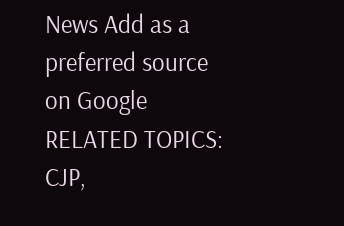News Add as a preferred source on Google
RELATED TOPICS: CJP,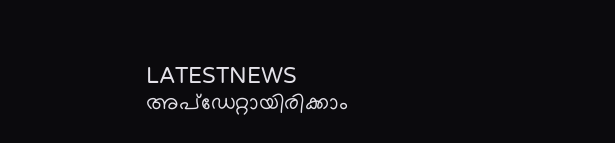LATESTNEWS
അപ്ഡേറ്റായിരിക്കാം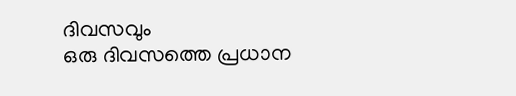ദിവസവും
ഒരു ദിവസത്തെ പ്രധാന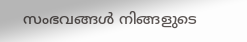സംഭവങ്ങൾ നിങ്ങളുടെ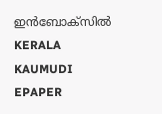ഇൻബോക്സിൽ
KERALA KAUMUDI EPAPER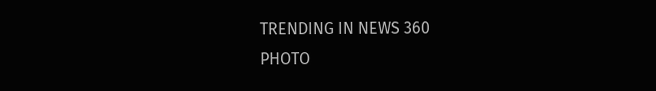TRENDING IN NEWS 360
PHOTO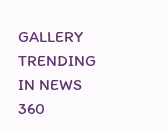GALLERY
TRENDING IN NEWS 360